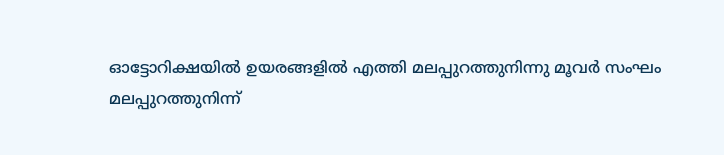ഓട്ടോറിക്ഷയിൽ ഉയരങ്ങളിൽ എത്തി മലപ്പുറത്തുനിന്നു മൂവർ സംഘം
മലപ്പുറത്തുനിന്ന്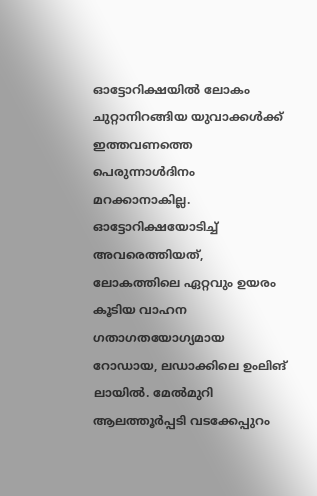ഓട്ടോറിക്ഷയിൽ ലോകം ചുറ്റാനിറങ്ങിയ യുവാക്കൾക്ക് ഇത്തവണത്തെ പെരുന്നാൾദിനം മറക്കാനാകില്ല. ഓട്ടോറിക്ഷയോടിച്ച് അവരെത്തിയത്, ലോകത്തിലെ ഏറ്റവും ഉയരം കൂടിയ വാഹന ഗതാഗതയോഗ്യമായ റോഡായ, ലഡാക്കിലെ ഉംലിങ് ലായിൽ. മേൽമുറി ആലത്തൂർപ്പടി വടക്കേപ്പുറം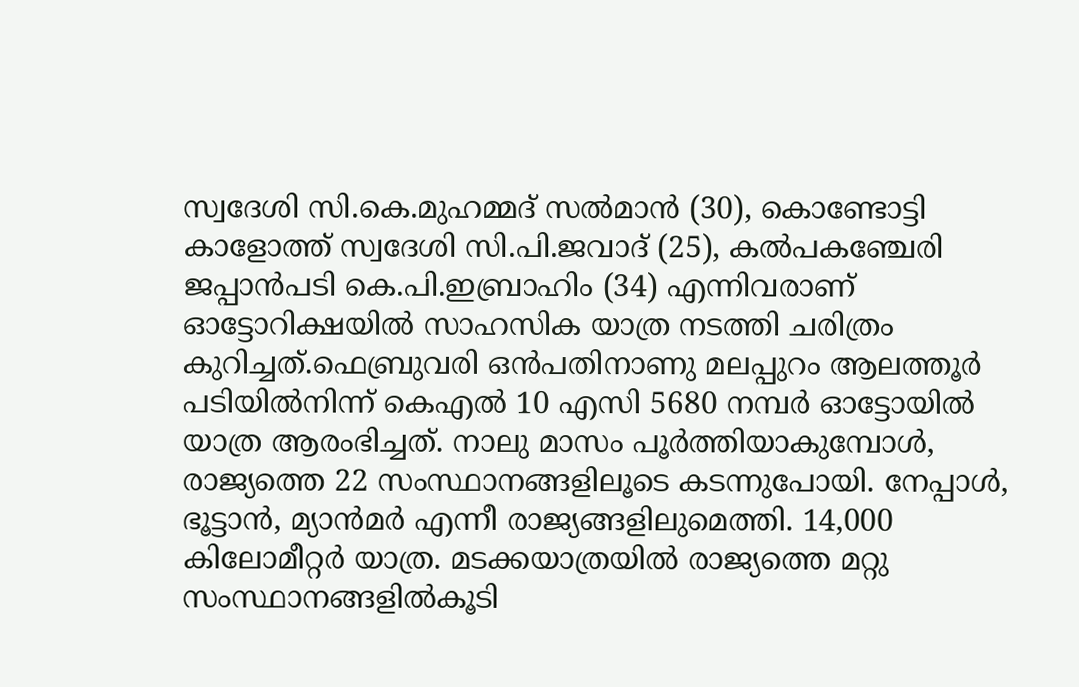സ്വദേശി സി.കെ.മുഹമ്മദ് സൽമാൻ (30), കൊണ്ടോട്ടി കാളോത്ത് സ്വദേശി സി.പി.ജവാദ് (25), കൽപകഞ്ചേരി ജപ്പാൻപടി കെ.പി.ഇബ്രാഹിം (34) എന്നിവരാണ് ഓട്ടോറിക്ഷയിൽ സാഹസിക യാത്ര നടത്തി ചരിത്രം കുറിച്ചത്.ഫെബ്രുവരി ഒൻപതിനാണു മലപ്പുറം ആലത്തൂർ പടിയിൽനിന്ന് കെഎൽ 10 എസി 5680 നമ്പർ ഓട്ടോയിൽ യാത്ര ആരംഭിച്ചത്. നാലു മാസം പൂർത്തിയാകുമ്പോൾ, രാജ്യത്തെ 22 സംസ്ഥാനങ്ങളിലൂടെ കടന്നുപോയി. നേപ്പാൾ, ഭൂട്ടാൻ, മ്യാൻമർ എന്നീ രാജ്യങ്ങളിലുമെത്തി. 14,000 കിലോമീറ്റർ യാത്ര. മടക്കയാത്രയിൽ രാജ്യത്തെ മറ്റു സംസ്ഥാനങ്ങളിൽകൂടി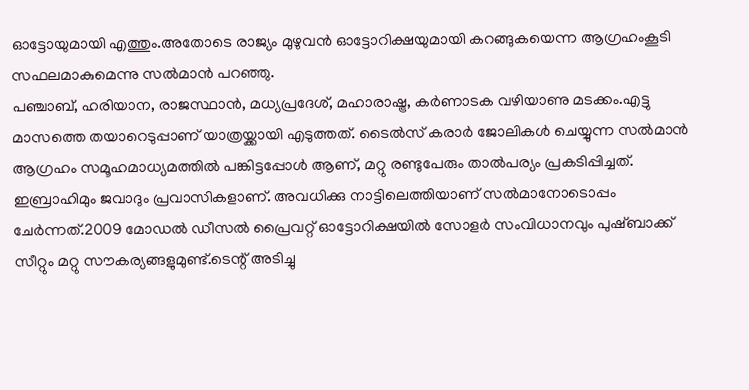ഓട്ടോയുമായി എത്തും.അതോടെ രാജ്യം മുഴുവൻ ഓട്ടോറിക്ഷയുമായി കറങ്ങുകയെന്ന ആഗ്രഹംകൂടി സഫലമാകുമെന്നു സൽമാൻ പറഞ്ഞു.
പഞ്ചാബ്, ഹരിയാന, രാജസ്ഥാൻ, മധ്യപ്രദേശ്, മഹാരാഷ്ട്ര, കർണാടക വഴിയാണു മടക്കം.എട്ടു മാസത്തെ തയാറെടുപ്പാണ് യാത്രയ്ക്കായി എടുത്തത്. ടൈൽസ് കരാർ ജോലികൾ ചെയ്യുന്ന സൽമാൻ ആഗ്രഹം സമൂഹമാധ്യമത്തിൽ പങ്കിട്ടപ്പോൾ ആണ്, മറ്റു രണ്ടുപേരും താൽപര്യം പ്രകടിപ്പിച്ചത്. ഇബ്രാഹിമും ജവാദും പ്രവാസികളാണ്. അവധിക്കു നാട്ടിലെത്തിയാണ് സൽമാനോടൊപ്പം ചേർന്നത്.2009 മോഡൽ ഡീസൽ പ്രൈവറ്റ് ഓട്ടോറിക്ഷയിൽ സോളർ സംവിധാനവും പുഷ്ബാക്ക് സീറ്റും മറ്റു സൗകര്യങ്ങളുമുണ്ട്.ടെന്റ് അടിച്ചു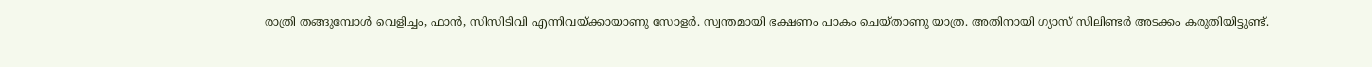രാത്രി തങ്ങുമ്പോൾ വെളിച്ചം, ഫാൻ, സിസിടിവി എന്നിവയ്ക്കായാണു സോളർ. സ്വന്തമായി ഭക്ഷണം പാകം ചെയ്താണു യാത്ര. അതിനായി ഗ്യാസ് സിലിണ്ടർ അടക്കം കരുതിയിട്ടുണ്ട്.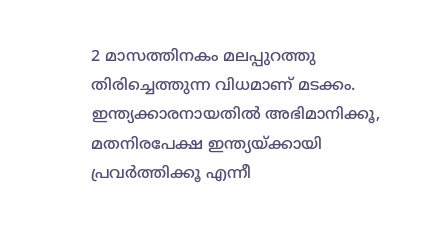2 മാസത്തിനകം മലപ്പുറത്തു തിരിച്ചെത്തുന്ന വിധമാണ് മടക്കം. ഇന്ത്യക്കാരനായതിൽ അഭിമാനിക്കൂ, മതനിരപേക്ഷ ഇന്ത്യയ്ക്കായി പ്രവർത്തിക്കൂ എന്നീ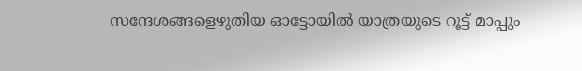സന്ദേശങ്ങളെഴുതിയ ഓട്ടോയിൽ യാത്രയുടെ റൂട്ട് മാപ്പും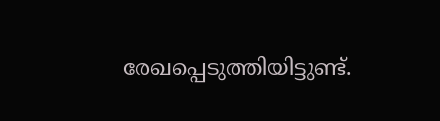രേഖപ്പെടുത്തിയിട്ടുണ്ട്.